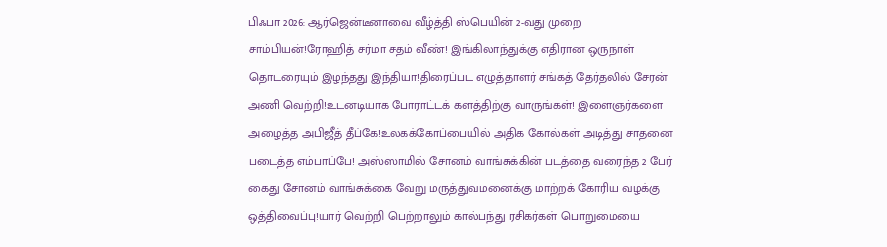பிஃபா 2026: ஆர்ஜென்டீனாவை வீழ்த்தி ஸ்பெயின் 2-வது முறை சாம்பியன்!ரோஹித் சர்மா சதம் வீண்! இங்கிலாந்துக்கு எதிரான ஒருநாள் தொடரையும் இழந்தது இந்தியா!திரைப்பட எழுத்தாளர் சங்கத் தேர்தலில் சேரன் அணி வெற்றி!உடனடியாக போராட்டக் களத்திற்கு வாருங்கள்! இளைஞர்களை அழைத்த அபிஜீத் தீப்கே!உலகக்கோப்பையில் அதிக கோல்கள் அடித்து சாதனை படைத்த எம்பாப்பே! அஸ்ஸாமில் சோனம் வாங்சுக்கின் படத்தை வரைந்த 2 பேர் கைது சோனம் வாங்சுக்கை வேறு மருத்துவமனைக்கு மாற்றக் கோரிய வழக்கு ஒத்திவைப்பு!யார் வெற்றி பெற்றாலும் கால்பந்து ரசிகர்கள் பொறுமையை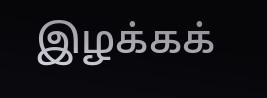இழக்கக்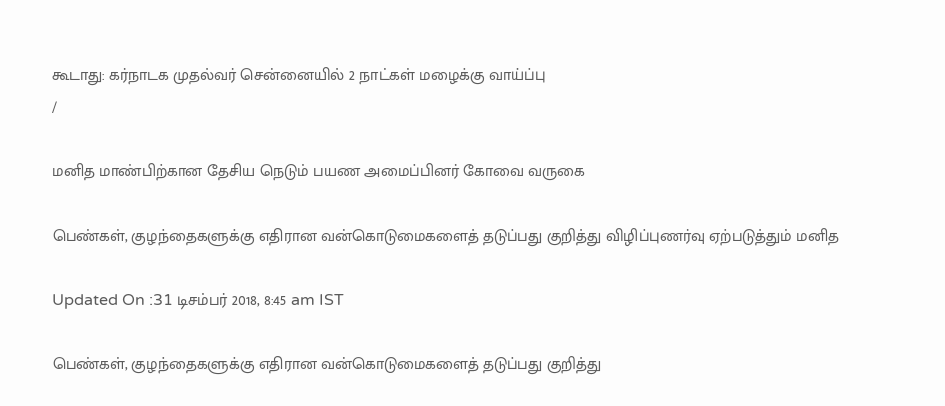கூடாது: கர்நாடக முதல்வர் சென்னையில் 2 நாட்கள் மழைக்கு வாய்ப்பு
/

மனித மாண்பிற்கான தேசிய நெடும் பயண அமைப்பினர் கோவை வருகை

பெண்கள், குழந்தைகளுக்கு எதிரான வன்கொடுமைகளைத் தடுப்பது குறித்து விழிப்புணர்வு ஏற்படுத்தும் மனித

Updated On :31 டிசம்பர் 2018, 8:45 am IST

பெண்கள், குழந்தைகளுக்கு எதிரான வன்கொடுமைகளைத் தடுப்பது குறித்து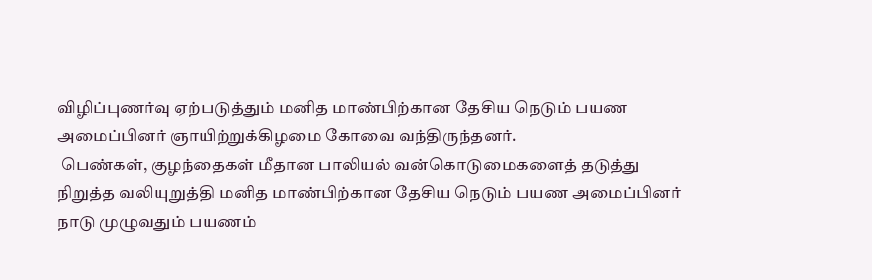விழிப்புணர்வு ஏற்படுத்தும் மனித மாண்பிற்கான தேசிய நெடும் பயண அமைப்பினர் ஞாயிற்றுக்கிழமை கோவை வந்திருந்தனர்.
 பெண்கள், குழந்தைகள் மீதான பாலியல் வன்கொடுமைகளைத் தடுத்து நிறுத்த வலியுறுத்தி மனித மாண்பிற்கான தேசிய நெடும் பயண அமைப்பினர்  நாடு முழுவதும் பயணம்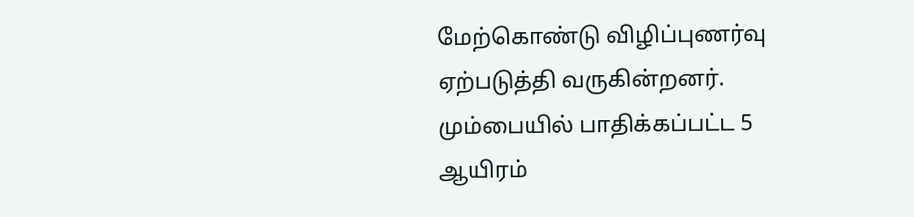மேற்கொண்டு விழிப்புணர்வு ஏற்படுத்தி வருகின்றனர். மும்பையில் பாதிக்கப்பட்ட 5 ஆயிரம்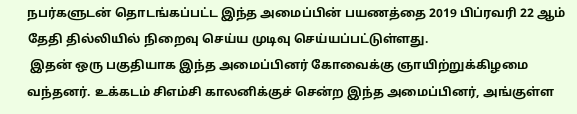நபர்களுடன் தொடங்கப்பட்ட இந்த அமைப்பின் பயணத்தை 2019 பிப்ரவரி 22 ஆம் தேதி தில்லியில் நிறைவு செய்ய முடிவு செய்யப்பட்டுள்ளது.
 இதன் ஒரு பகுதியாக இந்த அமைப்பினர் கோவைக்கு ஞாயிற்றுக்கிழமை வந்தனர். உக்கடம் சிஎம்சி காலனிக்குச் சென்ற இந்த அமைப்பினர், அங்குள்ள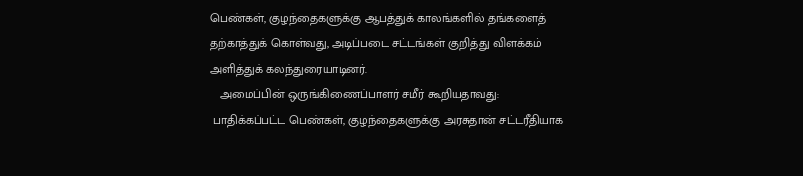பெண்கள், குழந்தைகளுக்கு ஆபத்துக் காலங்களில் தங்களைத் தற்காத்துக் கொள்வது, அடிப்படை சட்டங்கள் குறித்து விளக்கம் அளித்துக் கலந்துரையாடினர்.
   அமைப்பின் ஒருங்கிணைப்பாளர் சமீர் கூறியதாவது:
 பாதிக்கப்பட்ட பெண்கள், குழந்தைகளுக்கு அரசுதான் சட்டரீதியாக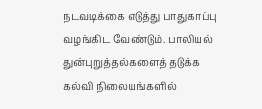நடவடிக்கை எடுத்து பாதுகாப்பு வழங்கிட வேண்டும். பாலியல் துன்புறுத்தல்களைத் தடுக்க கல்வி நிலையங்களில்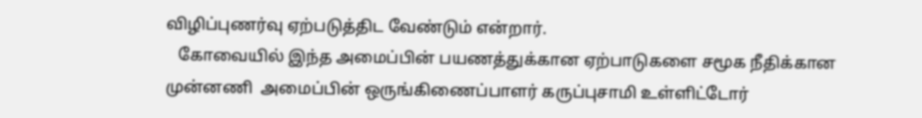விழிப்புணர்வு ஏற்படுத்திட வேண்டும் என்றார்.
   கோவையில் இந்த அமைப்பின் பயணத்துக்கான ஏற்பாடுகளை சமூக நீதிக்கான முன்னணி  அமைப்பின் ஒருங்கிணைப்பாளர் கருப்புசாமி உள்ளிட்டோர்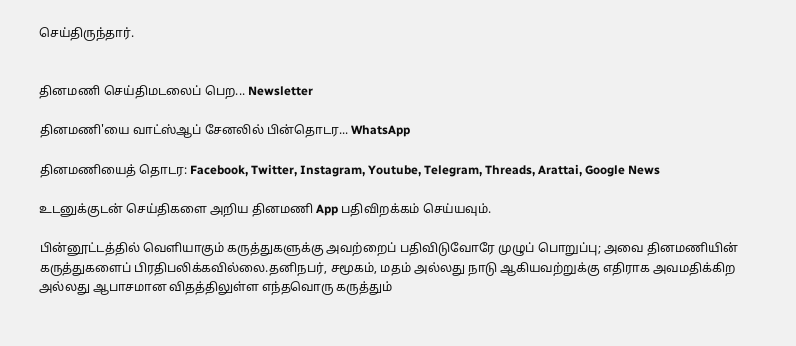செய்திருந்தார்.


தினமணி செய்திமடலைப் பெற... Newsletter

தினமணி'யை வாட்ஸ்ஆப் சேனலில் பின்தொடர... WhatsApp

தினமணியைத் தொடர: Facebook, Twitter, Instagram, Youtube, Telegram, Threads, Arattai, Google News

உடனுக்குடன் செய்திகளை அறிய தினமணி App பதிவிறக்கம் செய்யவும்.

பின்னூட்டத்தில் வெளியாகும் கருத்துகளுக்கு அவற்றைப் பதிவிடுவோரே முழுப் பொறுப்பு; அவை தினமணியின் கருத்துகளைப் பிரதிபலிக்கவில்லை.தனிநபர், சமூகம், மதம் அல்லது நாடு ஆகியவற்றுக்கு எதிராக அவமதிக்கிற அல்லது ஆபாசமான விதத்திலுள்ள எந்தவொரு கருத்தும்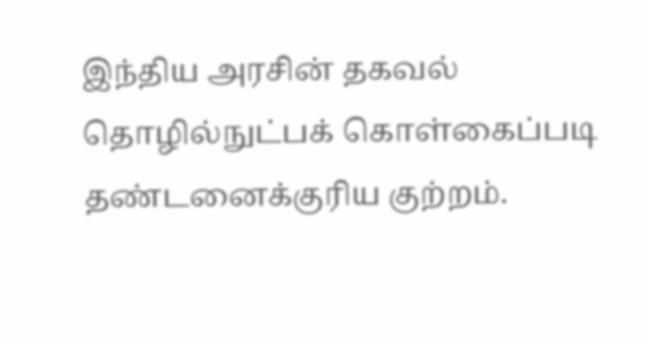இந்திய அரசின் தகவல் தொழில்நுட்பக் கொள்கைப்படி தண்டனைக்குரிய குற்றம்.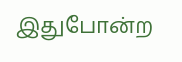இதுபோன்ற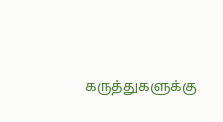கருத்துகளுக்கு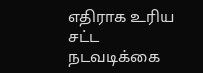எதிராக உரிய சட்ட நடவடிக்கை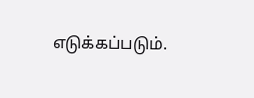எடுக்கப்படும்.